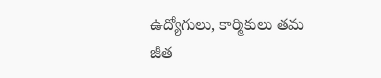ఉద్యోగులు, కార్మికులు తమ జీత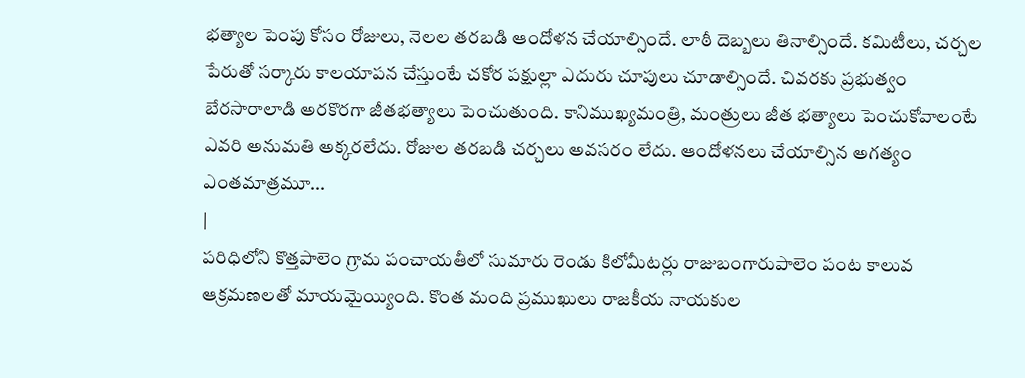భత్యాల పెంపు కోసం రోజులు, నెలల తరబడి ఆందోళన చేయాల్సిందే. లాఠీ దెబ్బలు తినాల్సిందే. కమిటీలు, చర్చల పేరుతో సర్కారు కాలయాపన చేస్తుంటే చకోర పక్షుల్లా ఎదురు చూపులు చూడాల్సిందే. చివరకు ప్రభుత్వం బేరసారాలాడి అరకొరగా జీతభత్యాలు పెంచుతుంది. కానిముఖ్యమంత్రి, మంత్రులు జీత భత్యాలు పెంచుకోవాలంటే ఎవరి అనుమతి అక్కరలేదు. రోజుల తరబడి చర్చలు అవసరం లేదు. ఆందోళనలు చేయాల్సిన అగత్యం ఎంతమాత్రమూ...
|
పరిధిలోని కొత్తపాలెం గ్రామ పంచాయతీలో సుమారు రెండు కిలోమీటర్లు రాజుబంగారుపాలెం పంట కాలువ ఆక్రమణలతో మాయమైయ్యింది. కొంత మంది ప్రముఖులు రాజకీయ నాయకుల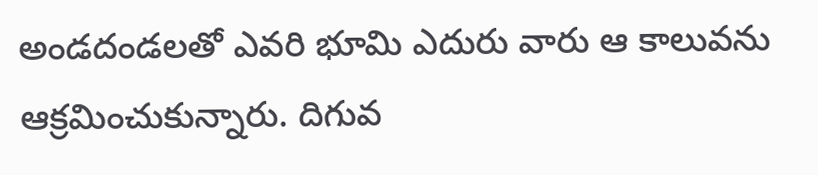అండదండలతో ఎవరి భూమి ఎదురు వారు ఆ కాలువను ఆక్రమించుకున్నారు. దిగువ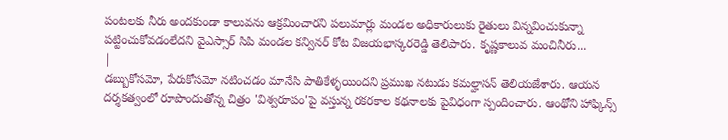పంటలకు నీరు అందకుండా కాలువను ఆక్రమించారని పలుమార్లు మండల అధికారులుకు రైతులు విన్నవించుకున్నా పట్టించుకోవడంలేదని వైఎస్సార్ సిపి మండల కన్వినర్ కోట విజయభాస్కరరెడ్డి తెలిపారు. కృష్ణకాలువ మంచినీరు...
|
డబ్బుకోసమో, పేరుకోసమో నటించడం మానేసి పాతికేళ్ళయిందని ప్రముఖ నటుడు కమల్హాసన్ తెలియజేశారు. ఆయన దర్శకత్వంలో రూపొందుతోన్న చిత్రం 'విశ్వరూపం'పై వస్తున్న రకరకాల కథనాలకు పైవిధంగా స్పందించారు. ఆంథోని హాఫ్కిన్స్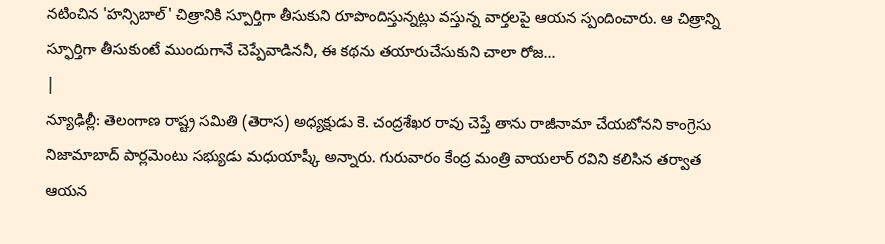నటించిన 'హన్సిబాల్' చిత్రానికి స్పూర్తిగా తీసుకుని రూపొందిస్తున్నట్లు వస్తున్న వార్తలపై ఆయన స్పందించారు. ఆ చిత్రాన్ని స్ఫూర్తిగా తీసుకుంటే ముందుగానే చెప్పేవాడిననీ, ఈ కథను తయారుచేసుకుని చాలా రోజ...
|
న్యూఢిల్లీ: తెలంగాణ రాష్ట్ర సమితి (తెరాస) అధ్యక్షుడు కె. చంద్రశేఖర రావు చెప్తే తాను రాజీనామా చేయబోనని కాంగ్రెసు నిజామాబాద్ పార్లమెంటు సభ్యుడు మధుయాష్కీ అన్నారు. గురువారం కేంద్ర మంత్రి వాయలార్ రవిని కలిసిన తర్వాత ఆయన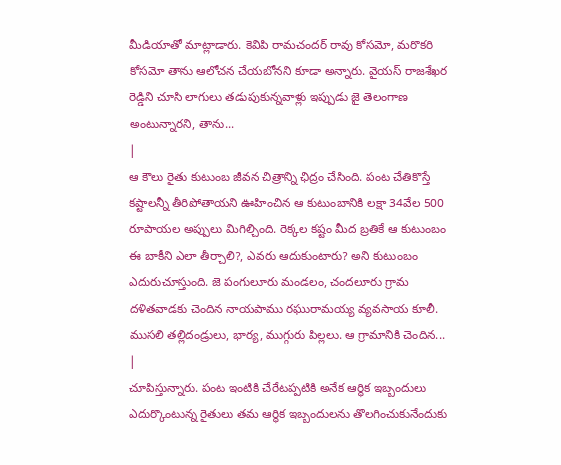మీడియాతో మాట్లాడారు. కెవిపి రామచందర్ రావు కోసమో, మరొకరి కోసమో తాను ఆలోచన చేయబోనని కూడా అన్నారు. వైయస్ రాజశేఖర రెడ్డిని చూసి లాగులు తడుపుకున్నవాళ్లు ఇప్పుడు జై తెలంగాణ అంటున్నారని, తాను...
|
ఆ కౌలు రైతు కుటుంబ జీవన చిత్రాన్ని ఛిద్రం చేసింది. పంట చేతికొస్తే కష్టాలన్నీ తీరిపోతాయని ఊహించిన ఆ కుటుంబానికి లక్షా 34వేల 500 రూపాయల అప్పులు మిగిల్చింది. రెక్కల కష్టం మీద బ్రతికే ఆ కుటుంబం ఈ బాకీని ఎలా తీర్చాలి?, ఎవరు ఆదుకుంటారు? అని కుటుంబం ఎదురుచూస్తుంది. జె పంగులూరు మండలం, చందలూరు గ్రామ దళితవాడకు చెందిన నాయపాము రఘురామయ్య వ్యవసాయ కూలీ. ముసలి తల్లిదండ్రులు, భార్య, ముగ్గురు పిల్లలు. ఆ గ్రామానికి చెందిన...
|
చూపిస్తున్నారు. పంట ఇంటికి చేరేటప్పటికి అనేక ఆర్థిక ఇబ్బందులు ఎదుర్కొంటున్న రైతులు తమ ఆర్థిక ఇబ్బందులను తొలగించుకునేందుకు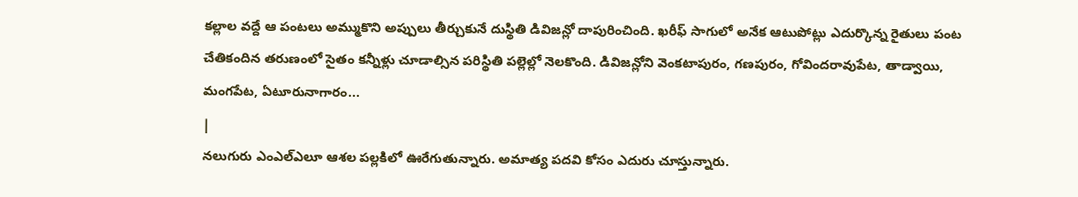కల్లాల వద్దే ఆ పంటలు అమ్ముకొని అప్పులు తీర్చుకునే దుస్థితి డివిజన్లో దాపురించింది. ఖరీఫ్ సాగులో అనేక ఆటుపోట్లు ఎదుర్కొన్న రైతులు పంట చేతికందిన తరుణంలో సైతం కన్నీళ్లు చూడాల్సిన పరిస్థితి పల్లెల్లో నెలకొంది. డివిజన్లోని వెంకటాపురం, గణపురం, గోవిందరావుపేట, తాడ్వాయి, మంగపేట, ఏటూరునాగారం...
|
నలుగురు ఎంఎల్ఎలూ ఆశల పల్లకిలో ఊరేగుతున్నారు. అమాత్య పదవి కోసం ఎదురు చూస్తున్నారు.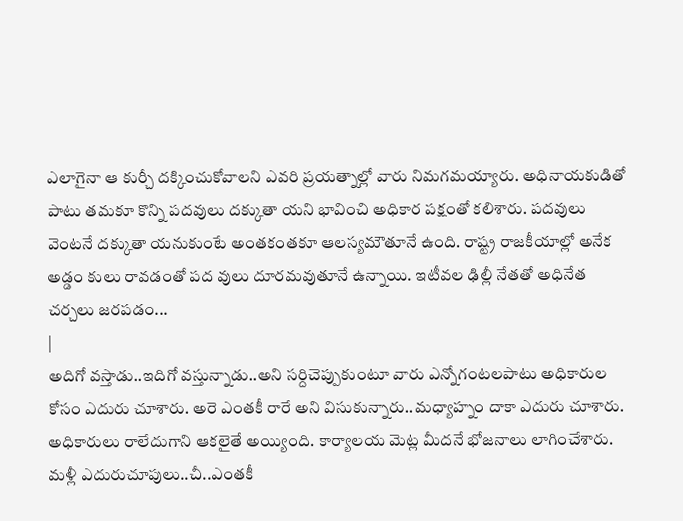ఎలాగైనా ఆ కుర్చీ దక్కించుకోవాలని ఎవరి ప్రయత్నాల్లో వారు నిమగమయ్యారు. అధినాయకుడితో పాటు తమకూ కొన్ని పదవులు దక్కుతా యని భావించి అధికార పక్షంతో కలిశారు. పదవులు వెంటనే దక్కుతా యనుకుంటే అంతకంతకూ ఆలస్యమౌతూనే ఉంది. రాష్ట్ర రాజకీయాల్లో అనేక అడ్డం కులు రావడంతో పద వులు దూరమవుతూనే ఉన్నాయి. ఇటీవల ఢిల్లీ నేతతో అధినేత చర్చలు జరపడం...
|
అదిగో వస్తాడు..ఇదిగో వస్తున్నాడు..అని సర్దిచెప్పుకుంటూ వారు ఎన్నోగంటలపాటు అధికారుల కోసం ఎదురు చూశారు. అరె ఎంతకీ రారే అని విసుకున్నారు..మధ్యాహ్నం దాకా ఎదురు చూశారు. అధికారులు రాలేదుగాని ఆకలైతే అయ్యింది. కార్యాలయ మెట్ల మీదనే భోజనాలు లాగించేశారు. మళ్లీ ఎదురుచూపులు..చీ..ఎంతకీ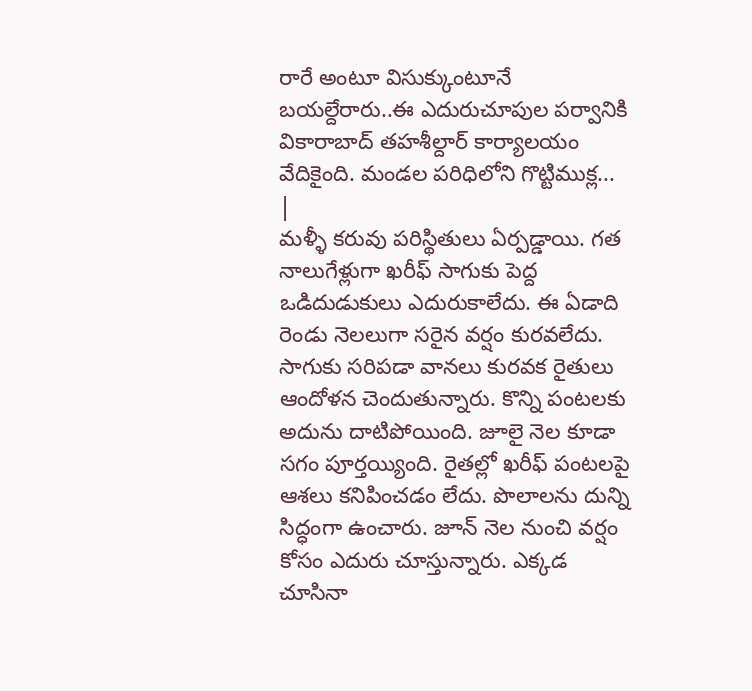రారే అంటూ విసుక్కుంటూనే బయల్దేరారు..ఈ ఎదురుచూపుల పర్వానికి వికారాబాద్ తహశీల్దార్ కార్యాలయం వేదికైంది. మండల పరిధిలోని గొట్టిముక్ల...
|
మళ్ళీ కరువు పరిస్థితులు ఏర్పడ్డాయి. గత నాలుగేళ్లుగా ఖరీఫ్ సాగుకు పెద్ద ఒడిదుడుకులు ఎదురుకాలేదు. ఈ ఏడాది రెండు నెలలుగా సరైన వర్షం కురవలేదు. సాగుకు సరిపడా వానలు కురవక రైతులు ఆందోళన చెందుతున్నారు. కొన్ని పంటలకు అదును దాటిపోయింది. జూలై నెల కూడా సగం పూర్తయ్యింది. రైతల్లో ఖరీఫ్ పంటలపై ఆశలు కనిపించడం లేదు. పొలాలను దున్ని సిద్ధంగా ఉంచారు. జూన్ నెల నుంచి వర్షం కోసం ఎదురు చూస్తున్నారు. ఎక్కడ చూసినా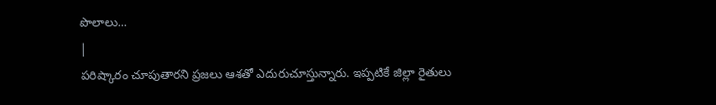పొలాలు...
|
పరిష్కారం చూపుతారని ప్రజలు ఆశతో ఎదురుచూస్తున్నారు. ఇప్పటికే జిల్లా రైతులు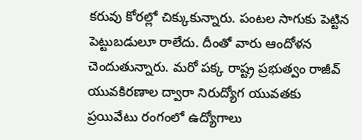కరువు కోరల్లో చిక్కుకున్నారు. పంటల సాగుకు పెట్టిన పెట్టుబడులూ రాలేదు. దీంతో వారు ఆందోళన చెందుతున్నారు. మరో పక్క రాష్ట్ర ప్రభుత్వం రాజీవ్ యువకిరణాల ద్వారా నిరుద్యోగ యువతకు ప్రయివేటు రంగంలో ఉద్యోగాలు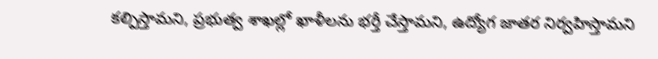కల్పిస్తామని, ప్రభుత్వ శాఖల్లో ఖాళీలను భర్తీ చేస్తామని, ఉద్యోగ జాతర నిర్వహిస్తామని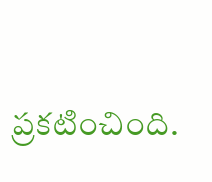ప్రకటించింది.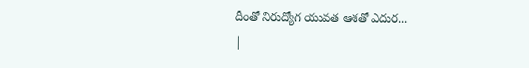దీంతో నిరుద్యోగ యువత ఆశతో ఎదుర...
|